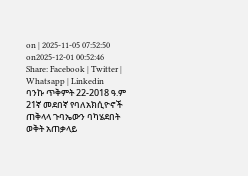on | 2025-11-05 07:52:50 on2025-12-01 00:52:46
Share: Facebook | Twitter | Whatsapp | Linkedin
ባንኩ ጥቅምት 22-2018 ዓ.ም 21ኛ መደበኛ የባለአክሲዮኖች ጠቅላላ ጉባኤውን ባካሄደበት ወቅት አጠቃላይ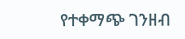የተቀማጭ ገንዘብ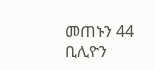መጠኑን 44 ቢሊዮን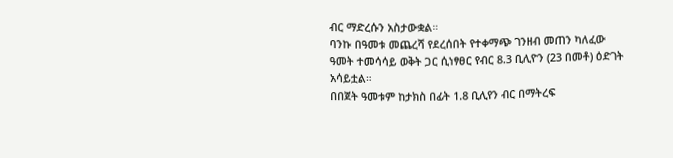ብር ማድረሱን አስታውቋል።
ባንኩ በዓመቱ መጨረሻ የደረሰበት የተቀማጭ ገንዘብ መጠን ካለፈው ዓመት ተመሳሳይ ወቅት ጋር ሲነፃፀር የብር 8.3 ቢሊዮን (23 በመቶ) ዕድገት አሳይቷል።
በበጀት ዓመቱም ከታክስ በፊት 1.8 ቢሊየን ብር በማትረፍ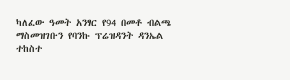ካለፈው ዓመት አንፃር የ94 በመቶ ብልጫ ማስመዝገቡን የባንኩ ፕሬዝዳንት ዳንኤል ተከስተ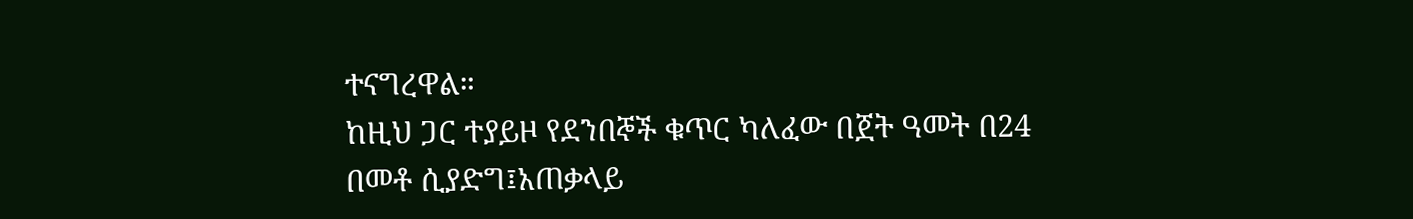ተናግረዋል።
ከዚህ ጋር ተያይዞ የደንበኞች ቁጥር ካለፈው በጀት ዓመት በ24 በመቶ ሲያድግ፤አጠቃላይ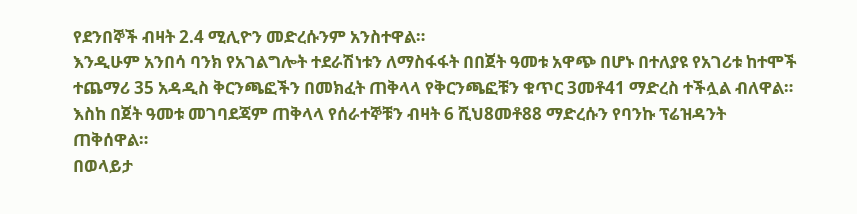የደንበኞች ብዛት 2.4 ሚሊዮን መድረሱንም አንስተዋል።
እንዲሁም አንበሳ ባንክ የአገልግሎት ተደራሽነቱን ለማስፋፋት በበጀት ዓመቱ አዋጭ በሆኑ በተለያዩ የአገሪቱ ከተሞች ተጨማሪ 35 አዳዲስ ቅርንጫፎችን በመክፈት ጠቅላላ የቅርንጫፎቹን ቁጥር 3መቶ41 ማድረስ ተችሏል ብለዋል። እስከ በጀት ዓመቱ መገባደጃም ጠቅላላ የሰራተኞቹን ብዛት 6 ሺህ8መቶ88 ማድረሱን የባንኩ ፕሬዝዳንት ጠቅሰዋል።
በወላይታ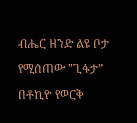ብሔር ዘንድ ልዩ ቦታ የሚሰጠው "ጊፋታ”
በቶኪዮ የወርቅ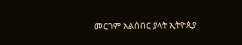መርገም አልሰበር ያላት ኢትዮጲያ